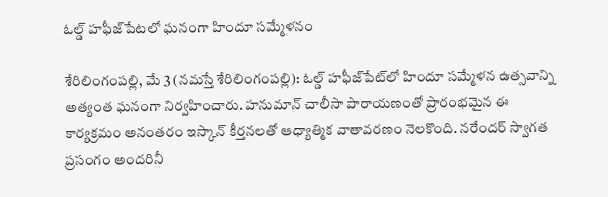ఓల్డ్ హ‌ఫీజ్‌పేట‌లో ఘ‌నంగా హిందూ స‌మ్మేళ‌నం

శేరిలింగంప‌ల్లి, మే 3 (న‌మ‌స్తే శేరిలింగంప‌ల్లి): ఓల్డ్ హఫీజ్‌పేట్‌లో హిందూ సమ్మేళన ఉత్సవాన్ని అత్యంత ఘనంగా నిర్వ‌హించారు. హనుమాన్ చాలీసా పారాయణంతో ప్రారంభమైన ఈ కార్య‌క్ర‌మం అనంతరం ఇస్కాన్ కీర్తనలతో ఆధ్యాత్మిక వాతావరణం నెలకొంది. నరేందర్ స్వాగత ప్రసంగం అంద‌రినీ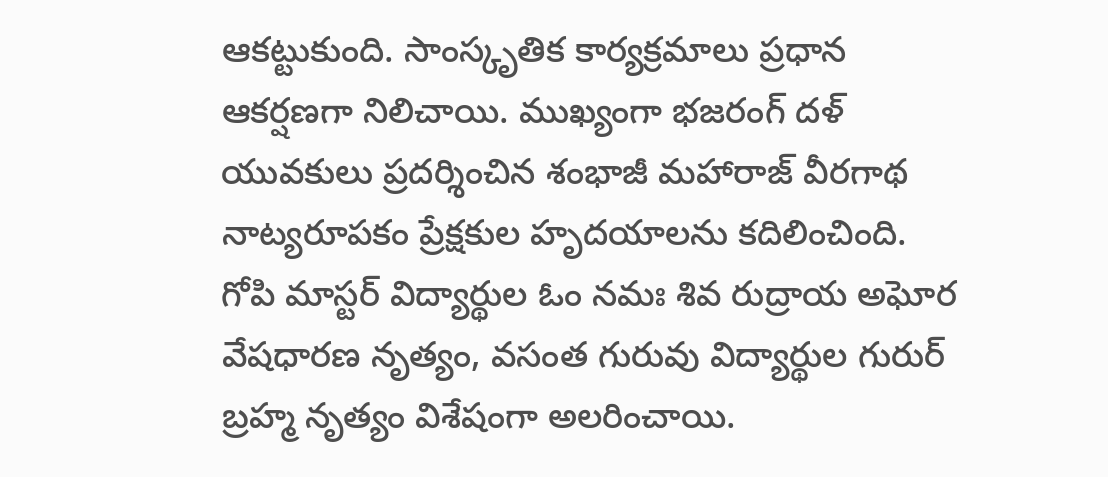ఆక‌ట్టుకుంది. సాంస్కృతిక కార్యక్రమాలు ప్రధాన ఆకర్షణగా నిలిచాయి. ముఖ్యంగా భ‌జరంగ్ దళ్ యువకులు ప్రదర్శించిన శంభాజీ మహారాజ్ వీరగాథ నాట్యరూపకం ప్రేక్షకుల హృదయాలను కదిలించింది. గోపి మాస్టర్ విద్యార్థుల ఓం నమః శివ రుద్రాయ అఘోర వేషధారణ నృత్యం, వసంత గురువు విద్యార్థుల గురుర్ బ్రహ్మ నృత్యం విశేషంగా అలరించాయి.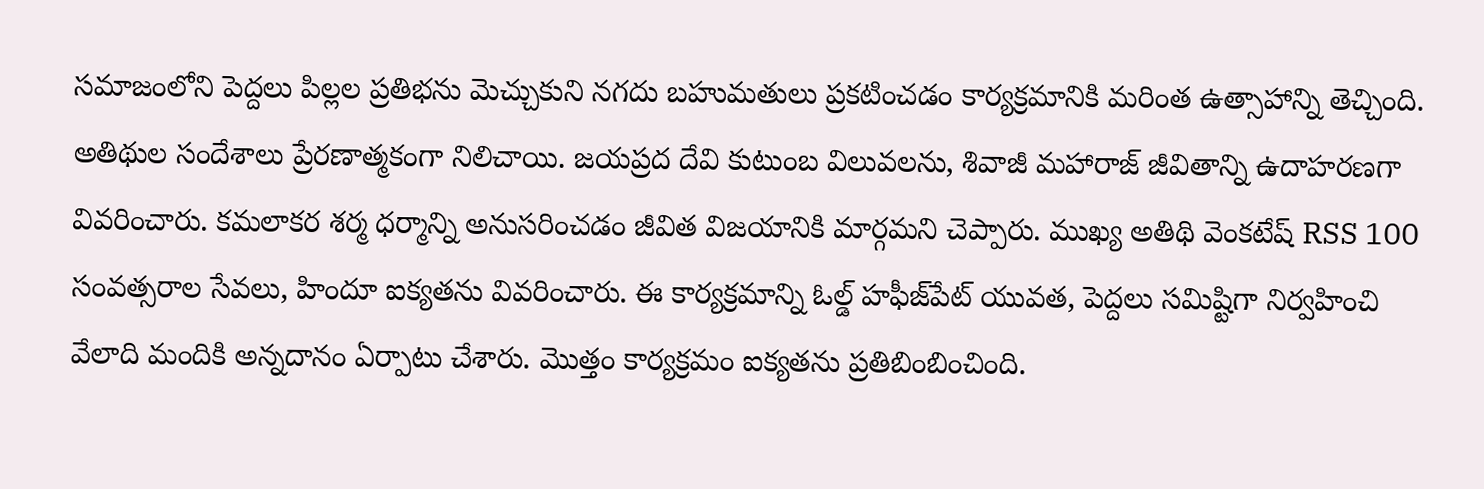సమాజంలోని పెద్దలు పిల్లల ప్రతిభను మెచ్చుకుని నగదు బహుమతులు ప్రకటించడం కార్యక్రమానికి మరింత ఉత్సాహాన్ని తెచ్చింది. అతిథుల సందేశాలు ప్రేరణాత్మకంగా నిలిచాయి. జయప్రద దేవి కుటుంబ విలువలను, శివాజీ మహారాజ్ జీవితాన్ని ఉదాహరణగా వివరించారు. కమలాకర శర్మ ధర్మాన్ని అనుసరించడం జీవిత విజయానికి మార్గమని చెప్పారు. ముఖ్య అతిథి వెంకటేష్ RSS 100 సంవత్సరాల సేవలు, హిందూ ఐక్యతను వివరించారు. ఈ కార్యక్రమాన్ని ఓల్డ్ హఫీజ్‌పేట్ యువత, పెద్దలు సమిష్టిగా నిర్వహించి వేలాది మందికి అన్న‌దానం ఏర్పాటు చేశారు. మొత్తం కార్యక్రమం ఐక్యతను ప్రతిబింబించింది.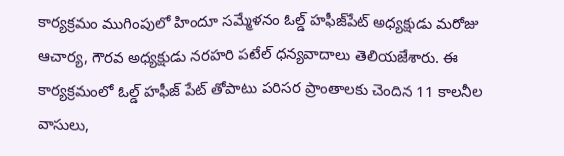కార్యక్రమం ముగింపులో హిందూ సమ్మేళనం ఓల్డ్ హఫీజ్‌పేట్ అధ్యక్షుడు మరోజు ఆచార్య, గౌరవ అధ్యక్షుడు నరహరి పటేల్ ధ‌న్య‌వాదాలు తెలియజేశారు. ఈ కార్యక్రమంలో ఓల్డ్ హ‌ఫీజ్ పేట్ తోపాటు ప‌రిస‌ర ప్రాంతాల‌కు చెందిన‌ 11 కాలనీల వాసులు,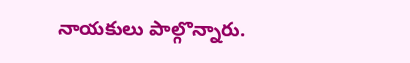నాయ‌కులు పాల్గొన్నారు.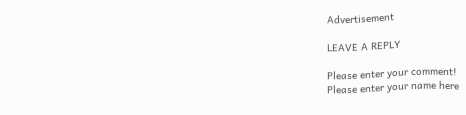Advertisement

LEAVE A REPLY

Please enter your comment!
Please enter your name here